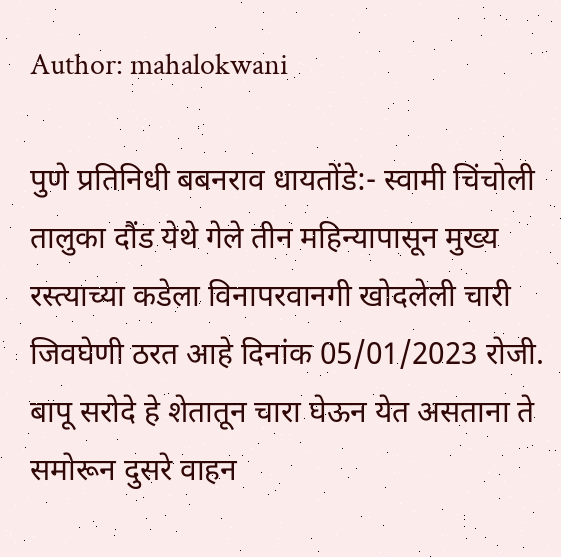Author: mahalokwani

पुणे प्रतिनिधी बबनराव धायतोंडे:- स्वामी चिंचोली तालुका दौंड येथे गेले तीन महिन्यापासून मुख्य रस्त्याच्या कडेला विनापरवानगी खोदलेली चारी जिवघेणी ठरत आहे दिनांक 05/01/2023 रोजी. बापू सरोदे हे शेतातून चारा घेऊन येत असताना ते समोरून दुसरे वाहन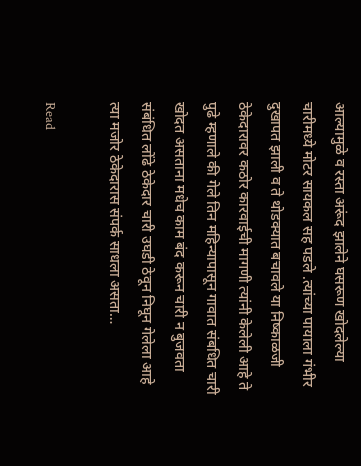आल्यामुळे व रस्ता अरूंद झालेने घसरूण खोदलेल्या चारीमध्ये मोटर सायकल सह पडले .त्यांच्या पायाला गंभीर दुखापत झाली व ते थोडक्यात बचावले या निष्काळजी ठेकेदारावर कठोर कारवाईची मागणी त्यांनी केलेली आहे ते पुढे म्हणाले की गेले तिन महिन्यापासून गावात संबधित चारी खोदत असताना मधेच काम बंद करून चारी न बुजवता संबंधित लोंढे ठेकेदार चारी उघडी ठेवून निघून गेलेला आहे त्या मजोर ठेकेदारास संपर्क साधला असता…

Read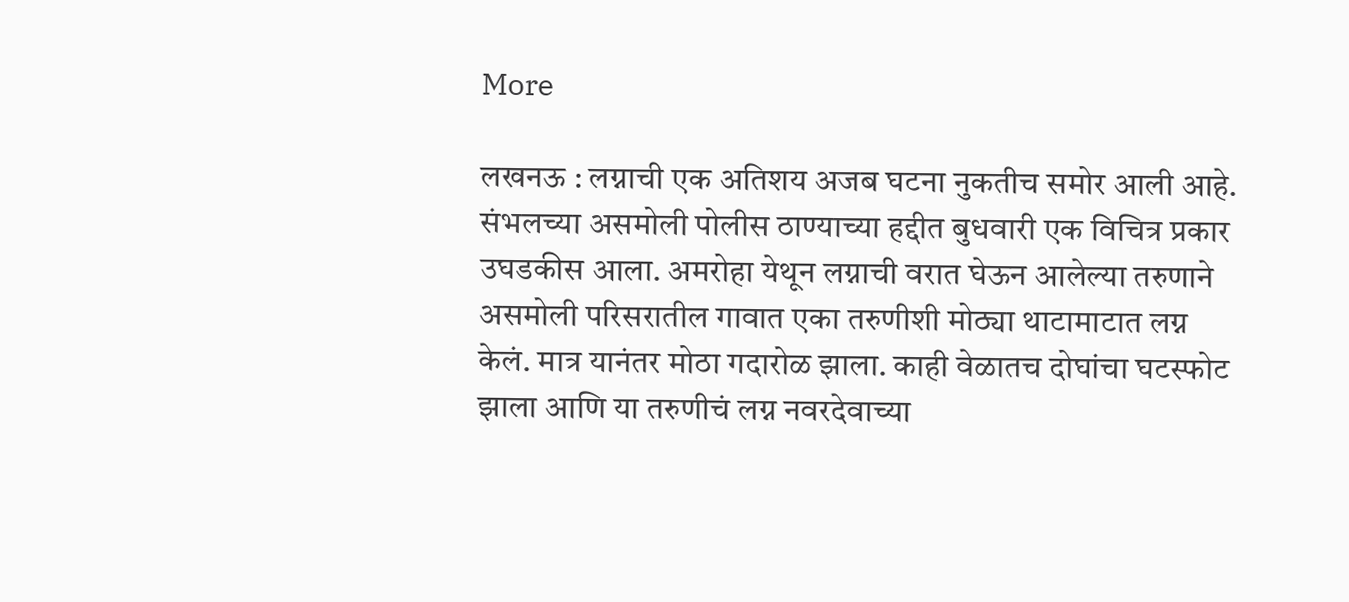More

लखनऊ : लग्नाची एक अतिशय अजब घटना नुकतीच समोर आली आहे. संभलच्या असमोली पोलीस ठाण्याच्या हद्दीत बुधवारी एक विचित्र प्रकार उघडकीस आला. अमरोहा येथून लग्नाची वरात घेऊन आलेल्या तरुणाने असमोली परिसरातील गावात एका तरुणीशी मोठ्या थाटामाटात लग्न केलं. मात्र यानंतर मोठा गदारोळ झाला. काही वेळातच दोघांचा घटस्फोट झाला आणि या तरुणीचं लग्न नवरदेवाच्या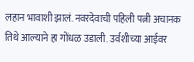लहान भावाशी झालं. नवरदेवाची पहिली पत्नी अचानक तिथे आल्याने हा गोंधळ उडाली. उर्वशीच्या आईवर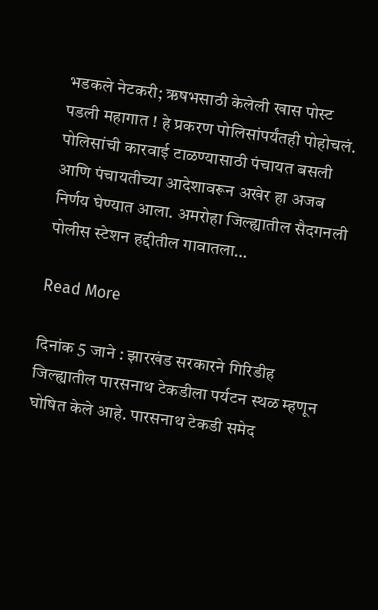भडकले नेटकरी; ऋषभसाठी केलेली खास पोस्ट पडली महागात ! हे प्रकरण पोलिसांपर्यंतही पोहोचलं. पोलिसांची कारवाई टाळण्यासाठी पंचायत बसली आणि पंचायतीच्या आदेशावरून अखेर हा अजब निर्णय घेण्यात आला. अमरोहा जिल्ह्यातील सैदगनली पोलीस स्टेशन हद्दीतील गावातला…

Read More

दिनांक 5 जाने : झारखंड सरकारने गिरिडीह जिल्ह्यातील पारसनाथ टेकडीला पर्यटन स्थळ म्हणून घोषित केले आहे. पारसनाथ टेकडी समेद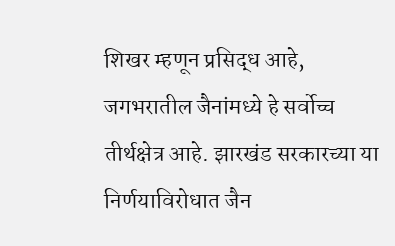शिखर म्हणून प्रसिद्ध आहे, जगभरातील जैनांमध्ये हे सर्वोच्च तीर्थक्षेत्र आहे. झारखंड सरकारच्या या निर्णयाविरोधात जैन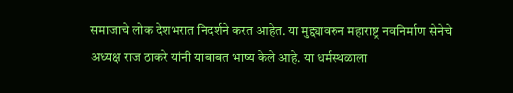समाजाचे लोक देशभरात निदर्शने करत आहेत. या मुद्द्यावरुन महाराष्ट्र नवनिर्माण सेनेचे अध्यक्ष राज ठाकरे यांनी याबाबत भाष्य केले आहे. या धर्मस्थळाला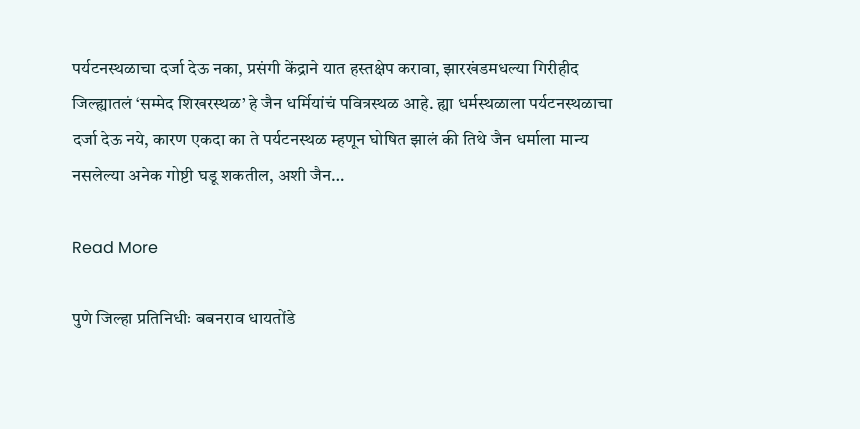पर्यटनस्थळाचा दर्जा देऊ नका, प्रसंगी केंद्राने यात हस्तक्षेप करावा, झारखंडमधल्या गिरीहीद जिल्ह्यातलं ‘सम्मेद शिखरस्थळ’ हे जैन धर्मियांचं पवित्रस्थळ आहे. ह्या धर्मस्थळाला पर्यटनस्थळाचा दर्जा देऊ नये, कारण एकदा का ते पर्यटनस्थळ म्हणून घोषित झालं की तिथे जैन धर्माला मान्य नसलेल्या अनेक गोष्टी घडू शकतील, अशी जैन…

Read More

पुणे जिल्हा प्रतिनिधीः बबनराव धायतोंडे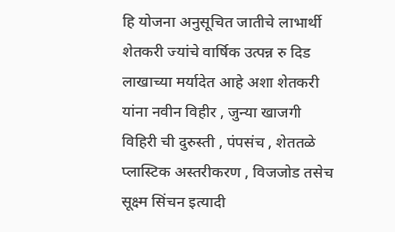हि योजना अनुसूचित जातीचे लाभार्थी शेतकरी ज्यांचे वार्षिक उत्पन्न रु दिड लाखाच्या मर्यादेत आहे अशा शेतकरी यांना नवीन विहीर , जुन्या खाजगी विहिरी ची दुरुस्ती , पंपसंच , शेततळे प्लास्टिक अस्तरीकरण , विजजोड तसेच सूक्ष्म सिंचन इत्यादी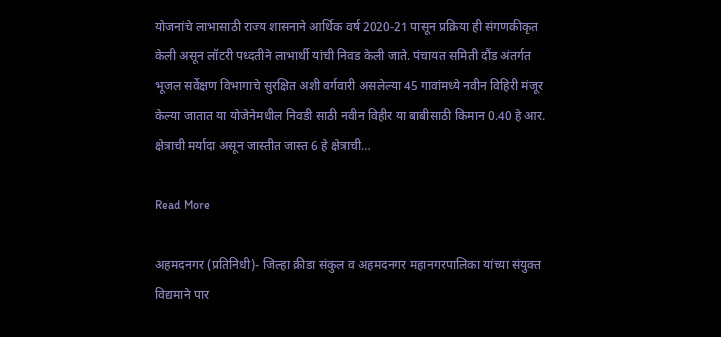योजनांचे लाभासाठी राज्य शासनाने आर्थिक वर्ष 2020-21 पासून प्रक्रिया ही संगणकीकृत केली असून लॉटरी पध्दतीने लाभार्थी यांची निवड केली जाते. पंचायत समिती दौंड अंतर्गत भूजल सर्वेक्षण विभागाचे सुरक्षित अशी वर्गवारी असलेल्या 45 गावांमध्ये नवीन विहिरी मंजूर केल्या जातात या योजेनेमधील निवडी साठी नवीन विहीर या बाबीसाठी किमान 0.40 हे आर. क्षेत्राची मर्यादा असून जास्तीत जास्त 6 हे क्षेत्राची…

Read More

अहमदनगर (प्रतिनिधी)- जिल्हा क्रीडा संकुल व अहमदनगर महानगरपालिका यांच्या संयुक्त विद्यमाने पार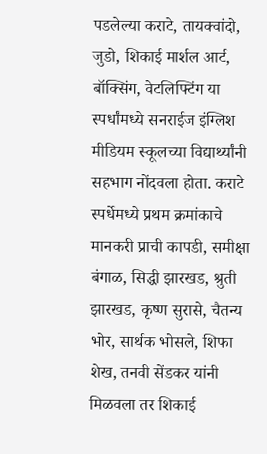पडलेल्या कराटे, तायक्वांदो, जुडो, शिकाई मार्शल आर्ट, बॉक्सिंग, वेटलिफ्टिंग या स्पर्धांमध्ये सनराईज इंग्लिश मीडियम स्कूलच्या विद्यार्थ्यांनी सहभाग नोंदवला होता. कराटे स्पर्धेमध्ये प्रथम क्रमांकाचे मानकरी प्राची कापडी, समीक्षा बंगाळ, सिद्धी झारखड, श्रुती झारखड, कृष्ण सुरासे, चैतन्य भोर, सार्थक भोसले, शिफा शेख, तनवी सेंडकर यांनी मिळवला तर शिकाई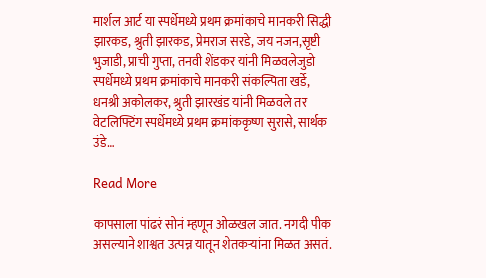मार्शल आर्ट या स्पर्धेमध्ये प्रथम क्रमांकाचे मानकरी सिद्धी झारकड, श्रुती झारकड, प्रेमराज सरडे, जय नजन,सृष्टी भुजाडी, प्राची गुप्ता, तनवी शेंडकर यांनी मिळवलेजुडो स्पर्धेमध्ये प्रथम क्रमांकाचे मानकरी संकल्पिता खर्डे, धनश्री अकोलकर, श्रुती झारखंड यांनी मिळवले तर वेटलिफ्टिंग स्पर्धेमध्ये प्रथम क्रमांककृष्ण सुरासे, सार्थक उंडे…

Read More

कापसाला पांढरं सोनं म्हणून ओळखल जात. नगदी पीक असल्याने शाश्वत उत्पन्न यातून शेतकऱ्यांना मिळत असतं.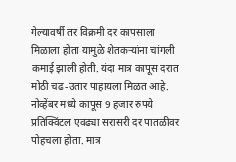गेल्यावर्षी तर विक्रमी दर कापसाला मिळाला होता यामुळे शेतकऱ्यांना चांगली कमाई झाली होती. यंदा मात्र कापूस दरात मोठी चढ-उतार पाहायला मिळत आहे. नोव्हेंबर मध्ये कापूस 9 हजार रुपये प्रतिक्विंटल एवढ्या सरासरी दर पातळीवर पोहचला होता. मात्र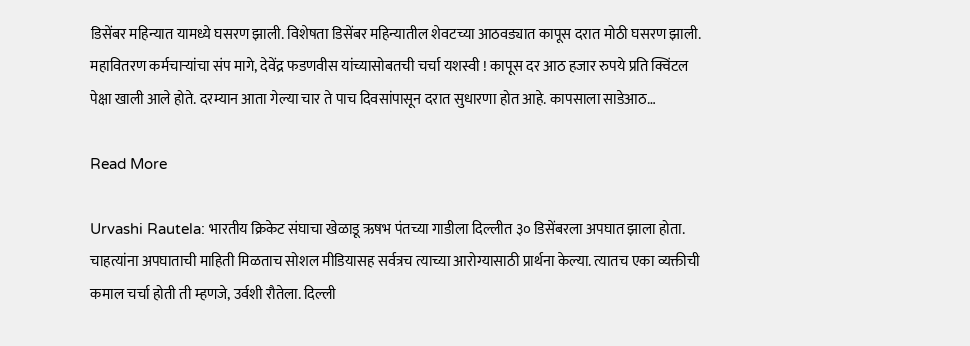डिसेंबर महिन्यात यामध्ये घसरण झाली. विशेषता डिसेंबर महिन्यातील शेवटच्या आठवड्यात कापूस दरात मोठी घसरण झाली. महावितरण कर्मचाऱ्यांचा संप मागे, देवेंद्र फडणवीस यांच्यासोबतची चर्चा यशस्वी ! कापूस दर आठ हजार रुपये प्रति क्विंटल पेक्षा खाली आले होते. दरम्यान आता गेल्या चार ते पाच दिवसांपासून दरात सुधारणा होत आहे. कापसाला साडेआठ…

Read More

Urvashi Rautela: भारतीय क्रिकेट संघाचा खेळाडू ऋषभ पंतच्या गाडीला दिल्लीत ३० डिसेंबरला अपघात झाला होता. चाहत्यांना अपघाताची माहिती मिळताच सोशल मीडियासह सर्वत्रच त्याच्या आरोग्यासाठी प्रार्थना केल्या. त्यातच एका व्यक्तीची कमाल चर्चा होती ती म्हणजे, उर्वशी रौतेला. दिल्ली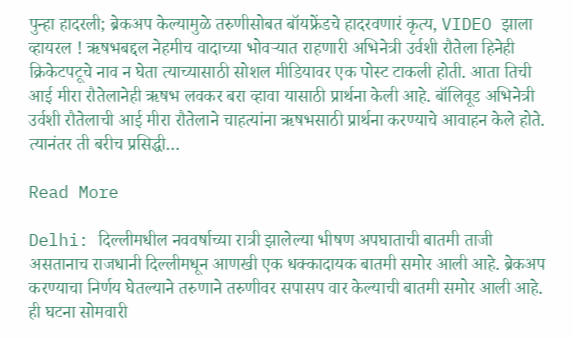पुन्हा हादरली; ब्रेकअप केल्यामुळे तरुणीसोबत बॉयफ्रेंडचे हादरवणारं कृत्य, VIDEO झाला व्हायरल ! ऋषभबद्दल नेहमीच वादाच्या भोवऱ्यात राहणारी अभिनेत्री उर्वशी रौतेला हिनेही क्रिकेटपटूचे नाव न घेता त्याच्यासाठी सोशल मीडियावर एक पोस्ट टाकली होती. आता तिची आई मीरा रौतेलानेही ऋषभ लवकर बरा व्हावा यासाठी प्रार्थना केली आहे. बॉलिवूड अभिनेत्री उर्वशी रौतेलाची आई मीरा रौतेलाने चाहत्यांना ऋषभसाठी प्रार्थना करण्याचे आवाहन केले होते. त्यानंतर ती बरीच प्रसिद्धी…

Read More

Delhi: दिल्लीमधील नववर्षाच्या रात्री झालेल्या भीषण अपघाताची बातमी ताजी असतानाच राजधानी दिल्लीमधून आणखी एक धक्कादायक बातमी समोर आली आहे. ब्रेकअप करण्याचा निर्णय घेतल्याने तरुणाने तरुणीवर सपासप वार केल्याची बातमी समोर आली आहे. ही घटना सोमवारी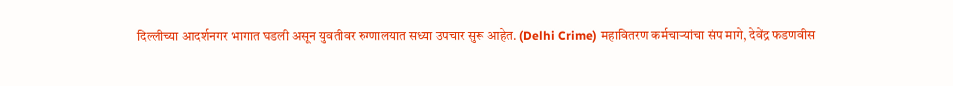दिल्लीच्या आदर्शनगर भागात घडली असून युवतीवर रुग्णालयात सध्या उपचार सुरू आहेत. (Delhi Crime) महावितरण कर्मचाऱ्यांचा संप मागे, देवेंद्र फडणवीस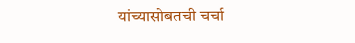यांच्यासोबतची चर्चा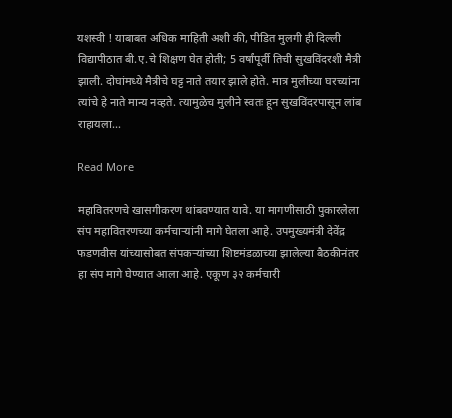यशस्वी ! याबाबत अधिक माहिती अशी की, पीडित मुलगी ही दिल्ली विद्यापीठात बी.ए.चे शिक्षण घेत होती; 5 वर्षांपूर्वी तिची सुखविंदरशी मैत्री झाली. दोघांमध्ये मैत्रीचे घट्ट नाते तयार झाले होते. मात्र मुलीच्या घरच्यांना त्यांचे हे नाते मान्य नव्हते. त्यामुळेच मुलीने स्वतः हून सुखविंदरपासून लांब राहायला…

Read More

महावितरणचे खासगीकरण थांबवण्यात यावे. या मागणीसाठी पुकारलेला संप महावितरणच्या कर्मचाऱ्यांनी मागे घेतला आहे. उपमुख्यमंत्री देवेंद्र फडणवीस यांच्यासोबत संपकऱ्यांच्या शिष्टमंडळाच्या झालेल्या बैठकीनंतर हा संप मागे घेण्यात आला आहे. एकूण ३२ कर्मचारी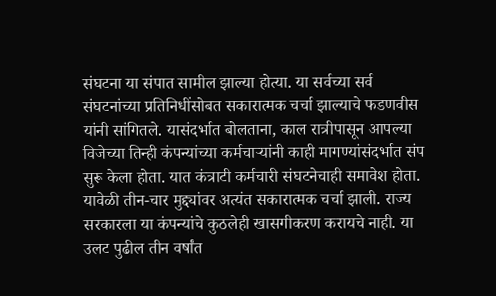संघटना या संपात सामील झाल्या होत्या. या सर्वच्या सर्व संघटनांच्या प्रतिनिधींसोबत सकारात्मक चर्चा झाल्याचे फडणवीस यांनी सांगितले. यासंदर्भात बोलताना, काल रात्रीपासून आपल्या विजेच्या तिन्ही कंपन्यांच्या कर्मचाऱ्यांनी काही मागण्यांसंदर्भात संप सुरू केला होता. यात कंत्राटी कर्मचारी संघटनेचाही समावेश होता. यावेळी तीन-चार मुद्द्यांवर अत्यंत सकारात्मक चर्चा झाली. राज्य सरकारला या कंपन्यांचे कुठलेही खासगीकरण करायचे नाही. या उलट पुढील तीन वर्षांत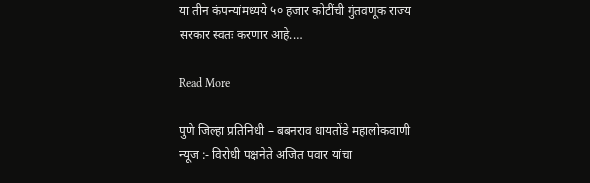या तीन कंपन्यांमध्यये ५० हजार कोटींची गुंतवणूक राज्य सरकार स्वतः करणार आहे.…

Read More

पुणे जिल्हा प्रतिनिधी – बबनराव धायतोंडे महालोकवाणी न्यूज :- विरोधी पक्षनेते अजित पवार यांचा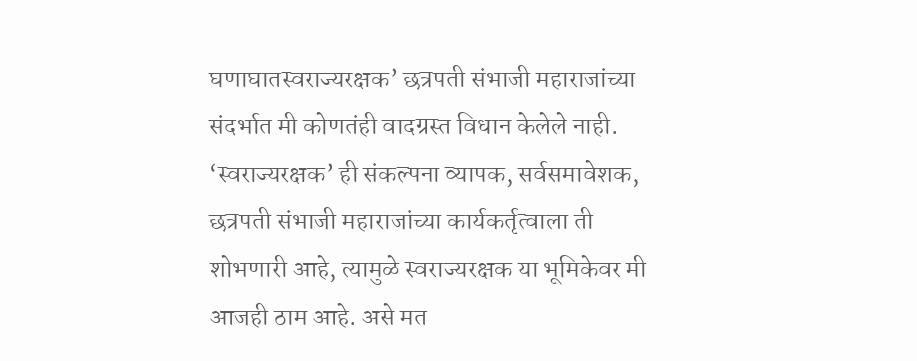घणाघातस्वराज्यरक्षक’ छत्रपती संभाजी महाराजांच्या संदर्भात मी कोणतंही वादग्रस्त विधान केलेले नाही. ‘स्वराज्यरक्षक’ ही संकल्पना व्यापक, सर्वसमावेशक, छत्रपती संभाजी महाराजांच्या कार्यकर्तृत्वाला ती शोभणारी आहे, त्यामुळे स्वराज्यरक्षक या भूमिकेवर मी आजही ठाम आहे. असे मत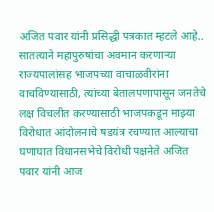अजित पवार यांनी प्रसिद्धी पत्रकात म्हटले आहे.. सातत्याने महापुरुषांचा अवमान करणाऱ्या राज्यपालांसह भाजपच्या वाचाळवीरांना वाचविण्यासाठी, त्यांच्या बेतालपणापासून जनतेचे लक्ष विचलीत करण्यासाठी भाजपकडून माझ्या विरोधात आंदोलनाचे षडयंत्र रचण्यात आल्याचा घणाघात विधानसभेचे विरोधी पक्षनेते अजित पवार यांनी आज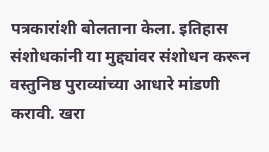पत्रकारांशी बोलताना केला. इतिहास संशोधकांनी या मुद्द्यांवर संशोधन करून वस्तुनिष्ठ पुराव्यांच्या आधारे मांडणी करावी. खरा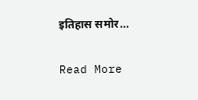इतिहास समोर…

Read More